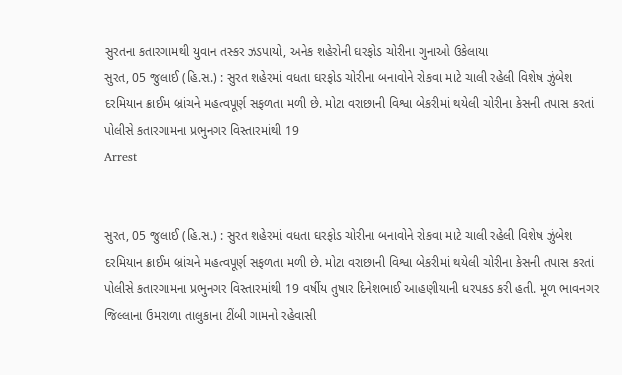સુરતના કતારગામથી યુવાન તસ્કર ઝડપાયો, અનેક શહેરોની ઘરફોડ ચોરીના ગુનાઓ ઉકેલાયા
સુરત, 05 જુલાઈ (હિ.સ.) : સુરત શહેરમાં વધતા ઘરફોડ ચોરીના બનાવોને રોકવા માટે ચાલી રહેલી વિશેષ ઝુંબેશ દરમિયાન ક્રાઈમ બ્રાંચને મહત્વપૂર્ણ સફળતા મળી છે. મોટા વરાછાની વિશ્વા બેકરીમાં થયેલી ચોરીના કેસની તપાસ કરતાં પોલીસે કતારગામના પ્રભુનગર વિસ્તારમાંથી 19
Arrest


સુરત, 05 જુલાઈ (હિ.સ.) : સુરત શહેરમાં વધતા ઘરફોડ ચોરીના બનાવોને રોકવા માટે ચાલી રહેલી વિશેષ ઝુંબેશ દરમિયાન ક્રાઈમ બ્રાંચને મહત્વપૂર્ણ સફળતા મળી છે. મોટા વરાછાની વિશ્વા બેકરીમાં થયેલી ચોરીના કેસની તપાસ કરતાં પોલીસે કતારગામના પ્રભુનગર વિસ્તારમાંથી 19 વર્ષીય તુષાર દિનેશભાઈ આહણીયાની ધરપકડ કરી હતી. મૂળ ભાવનગર જિલ્લાના ઉમરાળા તાલુકાના ટીંબી ગામનો રહેવાસી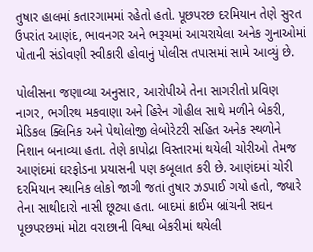તુષાર હાલમાં કતારગામમાં રહેતો હતો. પૂછપરછ દરમિયાન તેણે સુરત ઉપરાંત આણંદ, ભાવનગર અને ભરૂચમાં આચરાયેલા અનેક ગુનાઓમાં પોતાની સંડોવણી સ્વીકારી હોવાનું પોલીસ તપાસમાં સામે આવ્યું છે.

પોલીસના જણાવ્યા અનુસાર, આરોપીએ તેના સાગરીતો પ્રવિણ નાગર, ભગીરથ મકવાણા અને હિરેન ગોહીલ સાથે મળીને બેકરી, મેડિકલ ક્લિનિક અને પેથોલોજી લેબોરેટરી સહિત અનેક સ્થળોને નિશાન બનાવ્યા હતા. તેણે કાપોદ્રા વિસ્તારમાં થયેલી ચોરીઓ તેમજ આણંદમાં ઘરફોડના પ્રયાસની પણ કબૂલાત કરી છે. આણંદમાં ચોરી દરમિયાન સ્થાનિક લોકો જાગી જતાં તુષાર ઝડપાઈ ગયો હતો, જ્યારે તેના સાથીદારો નાસી છૂટ્યા હતા. બાદમાં ક્રાઈમ બ્રાંચની સઘન પૂછપરછમાં મોટા વરાછાની વિશ્વા બેકરીમાં થયેલી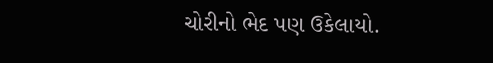ચોરીનો ભેદ પણ ઉકેલાયો.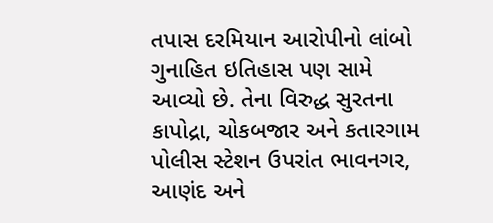તપાસ દરમિયાન આરોપીનો લાંબો ગુનાહિત ઇતિહાસ પણ સામે આવ્યો છે. તેના વિરુદ્ધ સુરતના કાપોદ્રા, ચોકબજાર અને કતારગામ પોલીસ સ્ટેશન ઉપરાંત ભાવનગર, આણંદ અને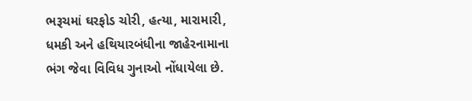ભરૂચમાં ઘરફોડ ચોરી, હત્યા, મારામારી, ધમકી અને હથિયારબંધીના જાહેરનામાના ભંગ જેવા વિવિધ ગુનાઓ નોંધાયેલા છે.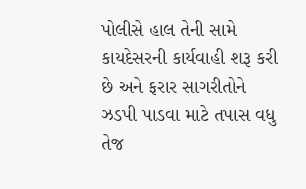પોલીસે હાલ તેની સામે કાયદેસરની કાર્યવાહી શરૂ કરી છે અને ફરાર સાગરીતોને ઝડપી પાડવા માટે તપાસ વધુ તેજ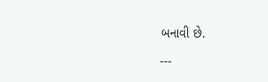બનાવી છે.

---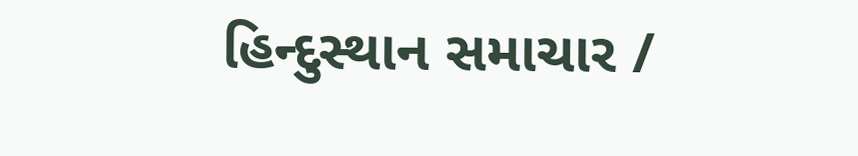હિન્દુસ્થાન સમાચાર /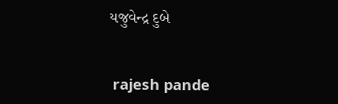યજુવેન્દ્ર દુબે


 rajesh pande